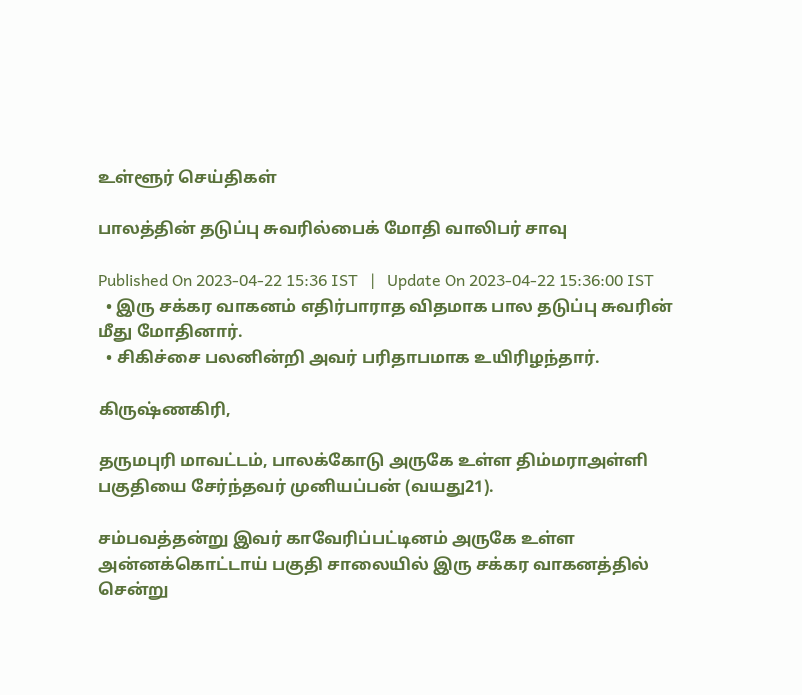உள்ளூர் செய்திகள்

பாலத்தின் தடுப்பு சுவரில்பைக் மோதி வாலிபர் சாவு

Published On 2023-04-22 15:36 IST   |   Update On 2023-04-22 15:36:00 IST
  • இரு சக்கர வாகனம் எதிர்பாராத விதமாக பால தடுப்பு சுவரின் மீது மோதினார்.
  • சிகிச்சை பலனின்றி அவர் பரிதாபமாக உயிரிழந்தார்.

கிருஷ்ணகிரி,

தருமபுரி மாவட்டம், பாலக்கோடு அருகே உள்ள திம்மராஅள்ளி பகுதியை சேர்ந்தவர் முனியப்பன் (வயது21).

சம்பவத்தன்று இவர் காவேரிப்பட்டினம் அருகே உள்ள அன்னக்கொட்டாய் பகுதி சாலையில் இரு சக்கர வாகனத்தில் சென்று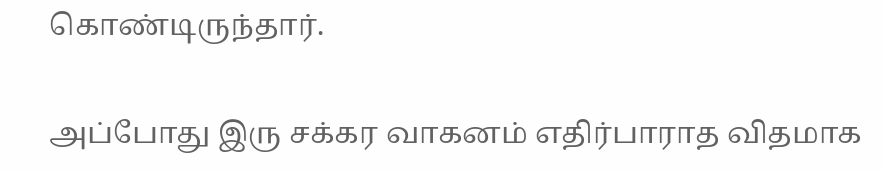கொண்டிருந்தார்.

அப்போது இரு சக்கர வாகனம் எதிர்பாராத விதமாக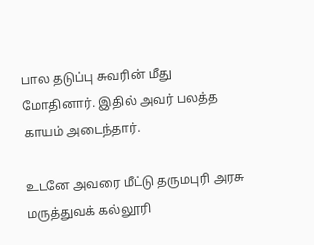பால தடுப்பு சுவரின் மீது மோதினார். இதில் அவர் பலத்த காயம் அடைந்தார்.

உடனே அவரை மீட்டு தருமபுரி அரசு மருத்துவக் கல்லூரி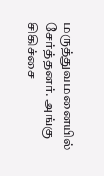மருத்துவமனையில் சேர்த்தனர். அங்கு சிகிச்சை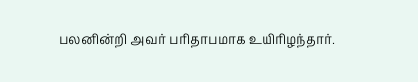பலனின்றி அவர் பரிதாபமாக உயிரிழந்தார்.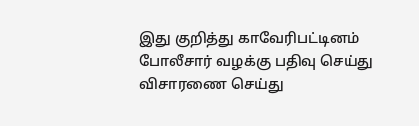இது குறித்து காவேரிபட்டினம் போலீசார் வழக்கு பதிவு செய்து விசாரணை செய்து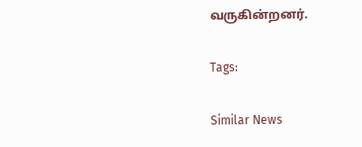வருகின்றனர்.

Tags:

Similar News